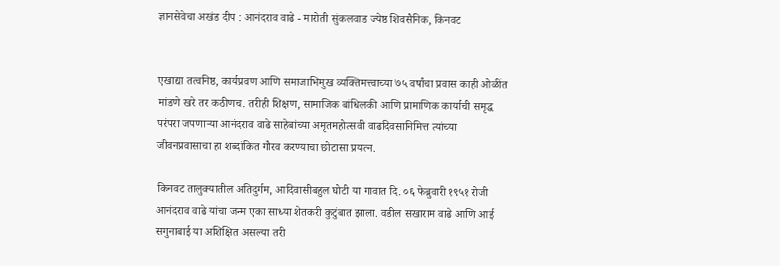ज्ञानसेवेचा अखंड दीप : आनंदराव वाढे - मारोती सुंकलवाड ज्येष्ठ शिवसैनिक, किनवट


एखाद्या तत्वनिष्ठ, कार्यप्रवण आणि समाजाभिमुख व्यक्तिमत्त्वाच्या ७५ वर्षांचा प्रवास काही ओळींत मांडणे खरे तर कठीणच. तरीही शिक्षण, सामाजिक बांधिलकी आणि प्रामाणिक कार्याची समृद्ध परंपरा जपणाऱ्या आनंदराव वाढे साहेबांच्या अमृतमहोत्सवी वाढदिवसानिमित्त त्यांच्या जीवनप्रवासाचा हा शब्दांकित गौरव करण्याचा छोटासा प्रयत्न.

किनवट तालुक्यातील अतिदुर्गम, आदिवासीबहुल घोटी या गावात दि. ०६ फेब्रुवारी १९५१ रोजी आनंदराव वाढे यांचा जन्म एका साध्या शेतकरी कुटुंबात झाला. वडील सखाराम वाढे आणि आई सगुनाबाई या अशिक्षित असल्या तरी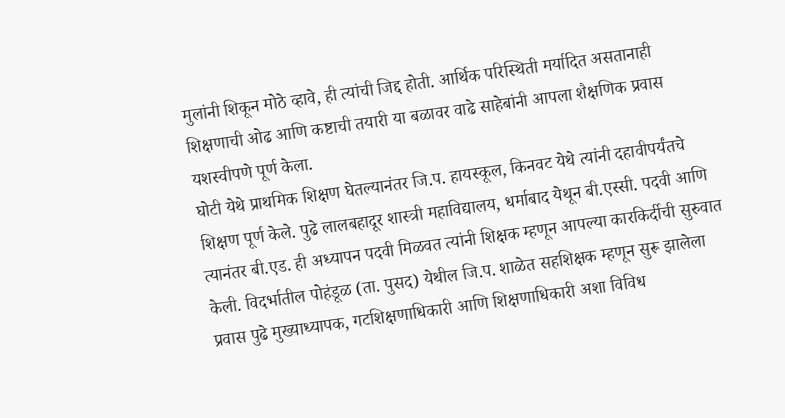मुलांनी शिकून मोठे व्हावे, ही त्यांची जिद्द होती. आर्थिक परिस्थिती मर्यादित असतानाही शिक्षणाची ओढ आणि कष्टाची तयारी या बळावर वाढे साहेबांनी आपला शैक्षणिक प्रवास यशस्वीपणे पूर्ण केला.
घोटी येथे प्राथमिक शिक्षण घेतल्यानंतर जि.प. हायस्कूल, किनवट येथे त्यांनी दहावीपर्यंतचे शिक्षण पूर्ण केले. पुढे लालबहादूर शास्त्री महाविद्यालय, धर्माबाद येथून बी.एस्सी. पदवी आणि त्यानंतर बी.एड. ही अध्यापन पदवी मिळवत त्यांनी शिक्षक म्हणून आपल्या कारकिर्दीची सुरुवात केली. विदर्भातील पोहंडूळ (ता. पुसद) येथील जि.प. शाळेत सहशिक्षक म्हणून सुरू झालेला प्रवास पुढे मुख्याध्यापक, गटशिक्षणाधिकारी आणि शिक्षणाधिकारी अशा विविध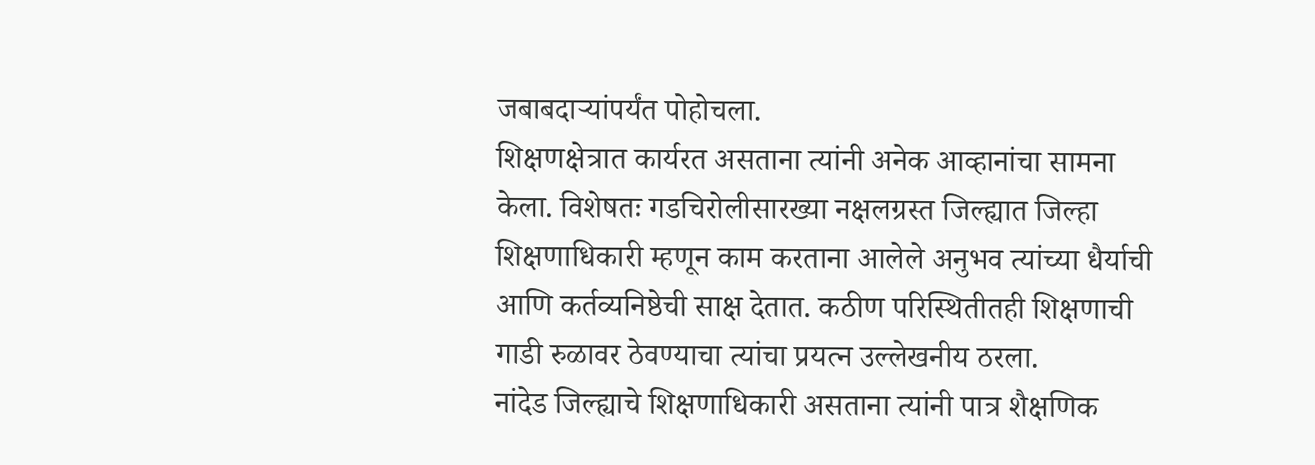जबाबदाऱ्यांपर्यंत पोहोचला.
शिक्षणक्षेत्रात कार्यरत असताना त्यांनी अनेक आव्हानांचा सामना केला. विशेषतः गडचिरोलीसारख्या नक्षलग्रस्त जिल्ह्यात जिल्हा शिक्षणाधिकारी म्हणून काम करताना आलेले अनुभव त्यांच्या धैर्याची आणि कर्तव्यनिष्ठेची साक्ष देतात. कठीण परिस्थितीतही शिक्षणाची गाडी रुळावर ठेवण्याचा त्यांचा प्रयत्न उल्लेखनीय ठरला.
नांदेड जिल्ह्याचे शिक्षणाधिकारी असताना त्यांनी पात्र शैक्षणिक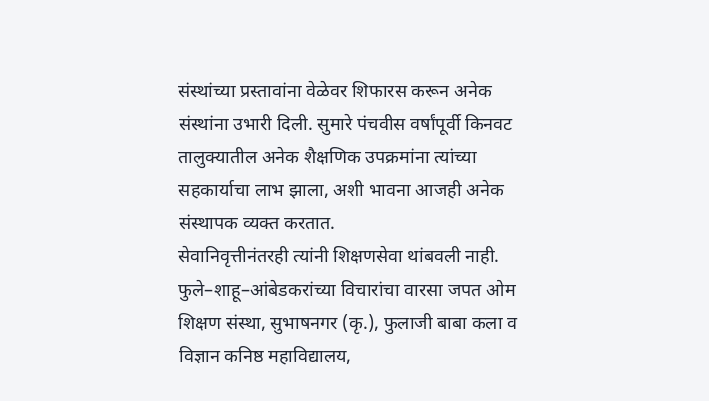संस्थांच्या प्रस्तावांना वेळेवर शिफारस करून अनेक संस्थांना उभारी दिली. सुमारे पंचवीस वर्षांपूर्वी किनवट तालुक्यातील अनेक शैक्षणिक उपक्रमांना त्यांच्या सहकार्याचा लाभ झाला, अशी भावना आजही अनेक संस्थापक व्यक्त करतात.
सेवानिवृत्तीनंतरही त्यांनी शिक्षणसेवा थांबवली नाही. फुले–शाहू–आंबेडकरांच्या विचारांचा वारसा जपत ओम शिक्षण संस्था, सुभाषनगर (कृ.), फुलाजी बाबा कला व विज्ञान कनिष्ठ महाविद्यालय,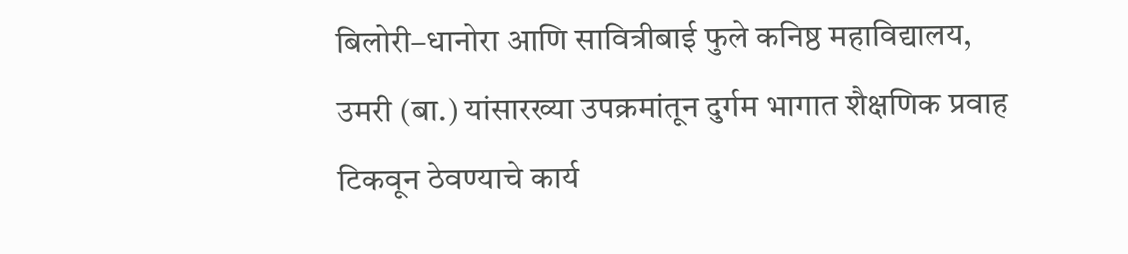बिलोरी–धानोरा आणि सावित्रीबाई फुले कनिष्ठ महाविद्यालय, उमरी (बा.) यांसारख्या उपक्रमांतून दुर्गम भागात शैक्षणिक प्रवाह टिकवून ठेवण्याचे कार्य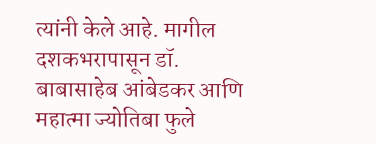त्यांनी केले आहे. मागील दशकभरापासून डॉ. बाबासाहेब आंबेडकर आणि महात्मा ज्योतिबा फुले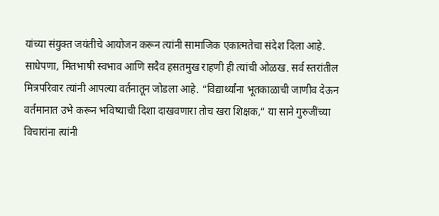यांच्या संयुक्त जयंतीचे आयोजन करून त्यांनी सामाजिक एकात्मतेचा संदेश दिला आहे.
साधेपणा, मितभाषी स्वभाव आणि सदैव हसतमुख राहणी ही त्यांची ओळख. सर्व स्तरांतील मित्रपरिवार त्यांनी आपल्या वर्तनातून जोडला आहे. “विद्यार्थ्यांना भूतकाळाची जाणीव देऊन वर्तमानात उभे करून भविष्याची दिशा दाखवणारा तोच खरा शिक्षक,” या साने गुरुजींच्या विचारांना त्यांनी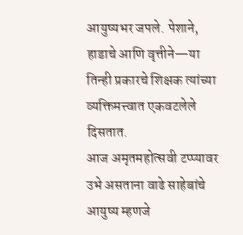आयुष्यभर जपले. पेशाने, हाडाचे आणि वृत्तीने—या तिन्ही प्रकारचे शिक्षक त्यांच्या व्यक्तिमत्त्वात एकवटलेले दिसतात.
आज अमृतमहोत्सवी टप्प्यावर उभे असताना वाढे साहेबांचे आयुष्य म्हणजे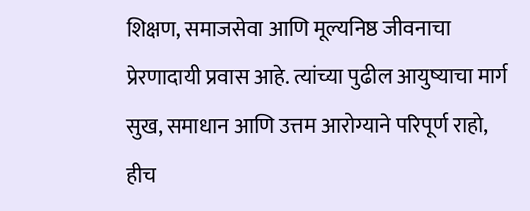शिक्षण, समाजसेवा आणि मूल्यनिष्ठ जीवनाचा प्रेरणादायी प्रवास आहे. त्यांच्या पुढील आयुष्याचा मार्ग सुख, समाधान आणि उत्तम आरोग्याने परिपूर्ण राहो, हीच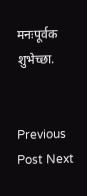मनःपूर्वक शुभेच्छा.


Previous Post Next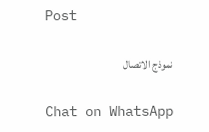Post

نموذج الاتصال

Chat on WhatsApp